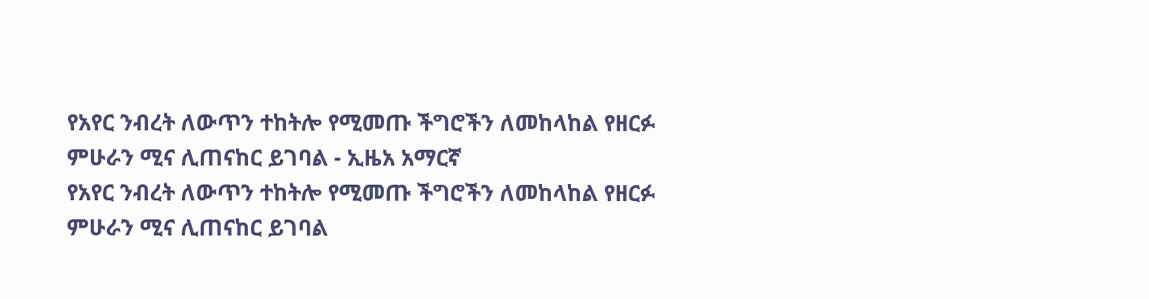የአየር ንብረት ለውጥን ተከትሎ የሚመጡ ችግሮችን ለመከላከል የዘርፉ ምሁራን ሚና ሊጠናከር ይገባል - ኢዜአ አማርኛ
የአየር ንብረት ለውጥን ተከትሎ የሚመጡ ችግሮችን ለመከላከል የዘርፉ ምሁራን ሚና ሊጠናከር ይገባል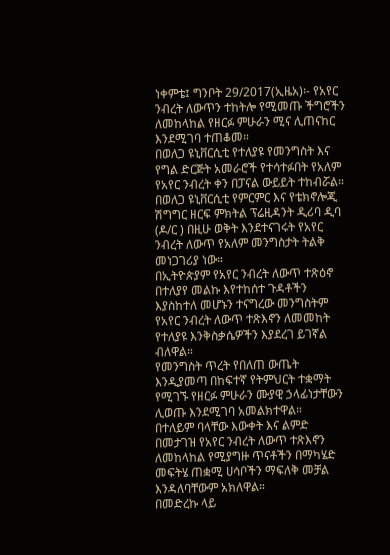ነቀምቴ፤ ግንቦት 29/2017(ኢዜአ)፡- የአየር ንብረት ለውጥን ተከትሎ የሚመጡ ችግሮችን ለመከላከል የዘርፉ ምሁራን ሚና ሊጠናከር እንደሚገባ ተጠቆመ።
በወለጋ ዩኒቨርሲቲ የተለያዩ የመንግስት እና የግል ድርጅት አመራሮች የተሳተፉበት የአለም የአየር ንብረት ቀን በፓናል ውይይት ተከብሯል።
በወለጋ ዩኒቨርሲቲ የምርምር እና የቴክኖሎጂ ሽግግር ዘርፍ ምክትል ፕሬዚዳንት ዲሪባ ዲባ (ዶ/ር ) በዚሁ ወቅት እንደተናገሩት የአየር ንብረት ለውጥ የአለም መንግስታት ትልቅ መነጋገሪያ ነው።
በኢትዮጵያም የአየር ንብረት ለውጥ ተጽዕኖ በተለያየ መልኩ እየተከሰተ ጉዳቶችን እያስከተለ መሆኑን ተናግረው መንግስትም የአየር ንብረት ለውጥ ተጽእኖን ለመመከት የተለያዩ እንቅስቃሴዎችን እያደረገ ይገኛል ብለዋል።
የመንግስት ጥረት የበለጠ ውጤት እንዲያመጣ በከፍተኛ የትምህርት ተቋማት የሚገኙ የዘርፉ ምሁራን ሙያዊ ኃላፊነታቸውን ሊወጡ እንደሚገባ አመልክተዋል።
በተለይም ባላቸው እውቀት እና ልምድ በመታገዝ የአየር ንብረት ለውጥ ተጽእኖን ለመከላከል የሚያግዙ ጥናቶችን በማካሄድ መፍትሄ ጠቋሚ ሀሳቦችን ማፍለቅ መቻል እንዳለባቸውም አክለዋል።
በመድረኩ ላይ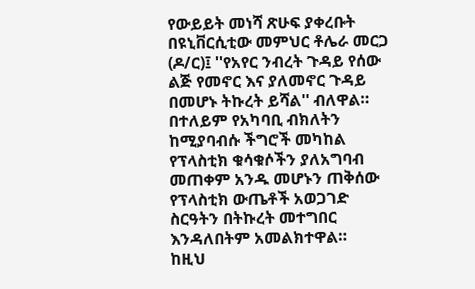የውይይት መነሻ ጽሁፍ ያቀረቡት በዩኒቨርሲቲው መምህር ቶሌራ መርጋ (ዶ/ር)፤ ''የአየር ንብረት ጉዳይ የሰው ልጅ የመኖር እና ያለመኖር ጉዳይ በመሆኑ ትኩረት ይሻል'' ብለዋል።
በተለይም የአካባቢ ብክለትን ከሚያባብሱ ችግሮች መካከል የፕላስቲክ ቁሳቁሶችን ያለአግባብ መጠቀም አንዱ መሆኑን ጠቅሰው የፕላስቲክ ውጤቶች አወጋገድ ስርዓትን በትኩረት መተግበር እንዳለበትም አመልክተዋል።
ከዚህ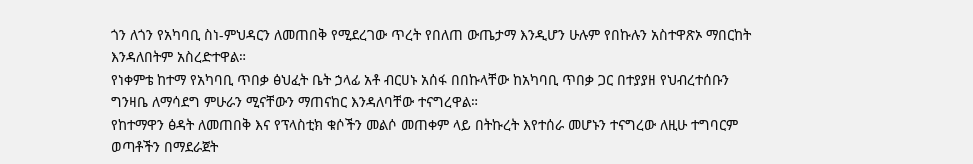ጎን ለጎን የአካባቢ ስነ-ምህዳርን ለመጠበቅ የሚደረገው ጥረት የበለጠ ውጤታማ እንዲሆን ሁሉም የበኩሉን አስተዋጽኦ ማበርከት እንዳለበትም አስረድተዋል።
የነቀምቴ ከተማ የአካባቢ ጥበቃ ፅህፈት ቤት ኃላፊ አቶ ብርሀኑ አሰፋ በበኩላቸው ከአካባቢ ጥበቃ ጋር በተያያዘ የህብረተሰቡን ግንዛቤ ለማሳደግ ምሁራን ሚናቸውን ማጠናከር እንዳለባቸው ተናግረዋል።
የከተማዋን ፅዳት ለመጠበቅ እና የፕላስቲክ ቁሶችን መልሶ መጠቀም ላይ በትኩረት እየተሰራ መሆኑን ተናግረው ለዚሁ ተግባርም ወጣቶችን በማደራጀት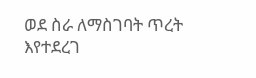ወደ ስራ ለማስገባት ጥረት እየተደረገ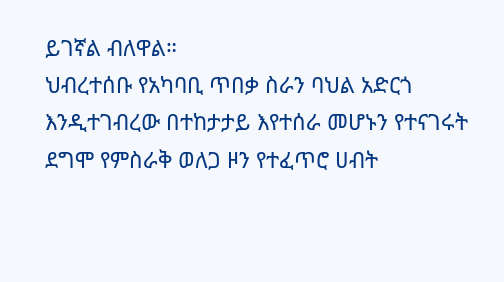ይገኛል ብለዋል።
ህብረተሰቡ የአካባቢ ጥበቃ ስራን ባህል አድርጎ እንዲተገብረው በተከታታይ እየተሰራ መሆኑን የተናገሩት ደግሞ የምስራቅ ወለጋ ዞን የተፈጥሮ ሀብት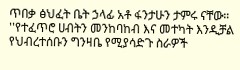ጥበቃ ፅህፈት ቤት ኃላፊ አቶ ፋንታሁን ታምሩ ናቸው።
''የተፈጥሮ ሀብትን መንከባከብ እና መተካት እንዲቻል የህብረተሰቡን ግንዛቤ የሚያሳድጉ ስራዎች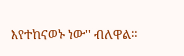እየተከናወኑ ነው'' ብለዋል።